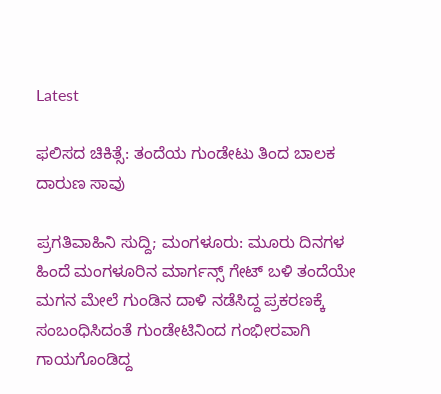Latest

ಫಲಿಸದ ಚಿಕಿತ್ಸೆ: ತಂದೆಯ ಗುಂಡೇಟು ತಿಂದ ಬಾಲಕ ದಾರುಣ ಸಾವು

ಪ್ರಗತಿವಾಹಿನಿ ಸುದ್ದಿ; ಮಂಗಳೂರು: ಮೂರು ದಿನಗಳ ಹಿಂದೆ ಮಂಗಳೂರಿನ ಮಾರ್ಗನ್ಸ್ ಗೇಟ್ ಬಳಿ ತಂದೆಯೇ ಮಗನ ಮೇಲೆ ಗುಂಡಿನ ದಾಳಿ ನಡೆಸಿದ್ದ ಪ್ರಕರಣಕ್ಕೆ ಸಂಬಂಧಿಸಿದಂತೆ ಗುಂಡೇಟಿನಿಂದ ಗಂಭೀರವಾಗಿ ಗಾಯಗೊಂಡಿದ್ದ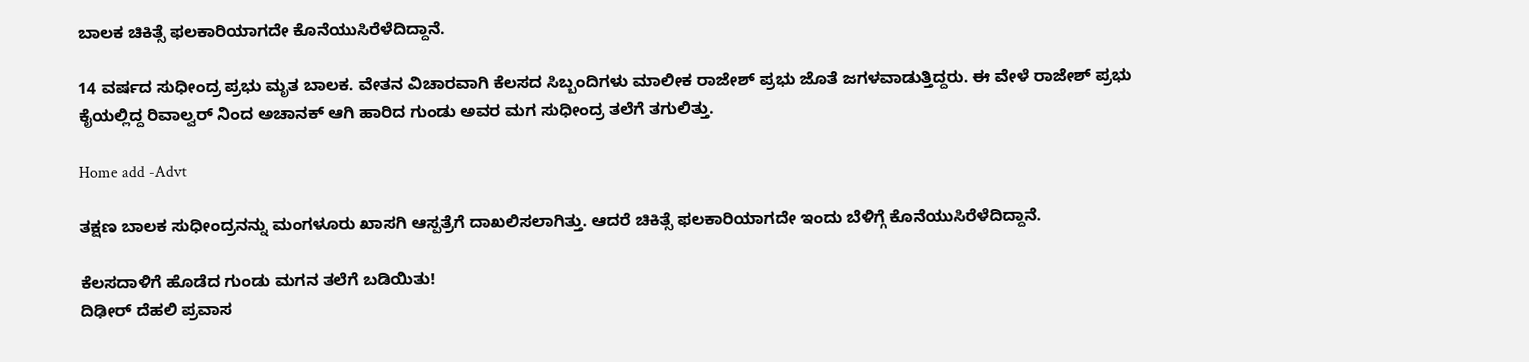ಬಾಲಕ ಚಿಕಿತ್ಸೆ ಫಲಕಾರಿಯಾಗದೇ ಕೊನೆಯುಸಿರೆಳೆದಿದ್ದಾನೆ.

14 ವರ್ಷದ ಸುಧೀಂದ್ರ ಪ್ರಭು ಮೃತ ಬಾಲಕ. ವೇತನ ವಿಚಾರವಾಗಿ ಕೆಲಸದ ಸಿಬ್ಬಂದಿಗಳು ಮಾಲೀಕ ರಾಜೇಶ್ ಪ್ರಭು ಜೊತೆ ಜಗಳವಾಡುತ್ತಿದ್ದರು. ಈ ವೇಳೆ ರಾಜೇಶ್ ಪ್ರಭು ಕೈಯಲ್ಲಿದ್ದ ರಿವಾಲ್ವರ್ ನಿಂದ ಅಚಾನಕ್ ಆಗಿ ಹಾರಿದ ಗುಂಡು ಅವರ ಮಗ ಸುಧೀಂದ್ರ ತಲೆಗೆ ತಗುಲಿತ್ತು.

Home add -Advt

ತಕ್ಷಣ ಬಾಲಕ ಸುಧೀಂದ್ರನನ್ನು ಮಂಗಳೂರು ಖಾಸಗಿ ಆಸ್ಪತ್ರೆಗೆ ದಾಖಲಿಸಲಾಗಿತ್ತು. ಆದರೆ ಚಿಕಿತ್ಸೆ ಫಲಕಾರಿಯಾಗದೇ ಇಂದು ಬೆಳಿಗ್ಗೆ ಕೊನೆಯುಸಿರೆಳೆದಿದ್ದಾನೆ.

ಕೆಲಸದಾಳಿಗೆ ಹೊಡೆದ ಗುಂಡು ಮಗನ ತಲೆಗೆ ಬಡಿಯಿತು!
ದಿಢೀರ್ ದೆಹಲಿ ಪ್ರವಾಸ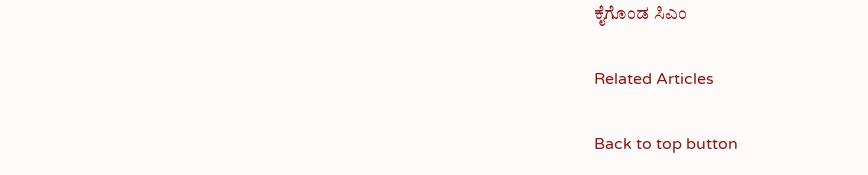ಕೈಗೊಂಡ ಸಿಎಂ

Related Articles

Back to top button